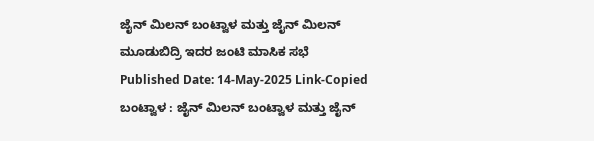ಜೈನ್ ಮಿಲನ್ ಬಂಟ್ವಾಳ ಮತ್ತು ಜೈನ್ ಮಿಲನ್ ಮೂಡುಬಿದ್ರಿ ಇದರ ಜಂಟಿ ಮಾಸಿಕ ಸಭೆ
Published Date: 14-May-2025 Link-Copied
ಬಂಟ್ವಾಳ : ಜೈನ್ ಮಿಲನ್ ಬಂಟ್ವಾಳ ಮತ್ತು ಜೈನ್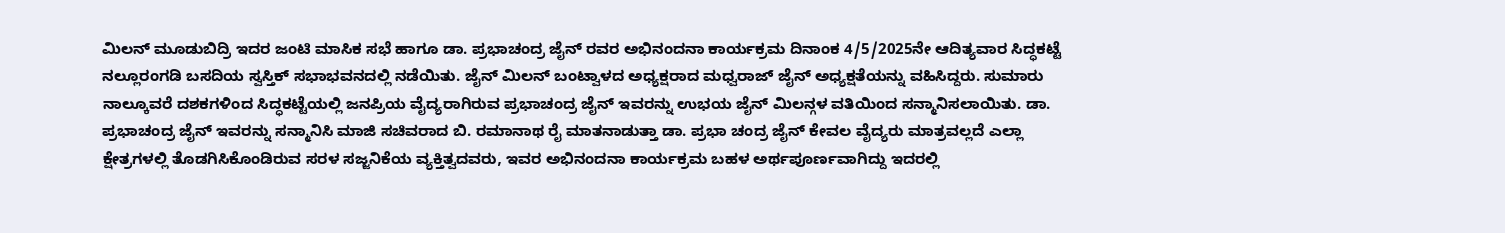ಮಿಲನ್ ಮೂಡುಬಿದ್ರಿ ಇದರ ಜಂಟಿ ಮಾಸಿಕ ಸಭೆ ಹಾಗೂ ಡಾ. ಪ್ರಭಾಚಂದ್ರ ಜೈನ್ ರವರ ಅಭಿನಂದನಾ ಕಾರ್ಯಕ್ರಮ ದಿನಾಂಕ 4/5/2025ನೇ ಆದಿತ್ಯವಾರ ಸಿದ್ಧಕಟ್ಟೆ ನಲ್ಲೂರಂಗಡಿ ಬಸದಿಯ ಸ್ವಸ್ತಿಕ್ ಸಭಾಭವನದಲ್ಲಿ ನಡೆಯಿತು. ಜೈನ್ ಮಿಲನ್ ಬಂಟ್ವಾಳದ ಅಧ್ಯಕ್ಷರಾದ ಮಧ್ವರಾಜ್ ಜೈನ್ ಅಧ್ಯಕ್ಷತೆಯನ್ನು ವಹಿಸಿದ್ದರು. ಸುಮಾರು ನಾಲ್ಕೂವರೆ ದಶಕಗಳಿಂದ ಸಿದ್ಧಕಟ್ಟೆಯಲ್ಲಿ ಜನಪ್ರಿಯ ವೈದ್ಯರಾಗಿರುವ ಪ್ರಭಾಚಂದ್ರ ಜೈನ್ ಇವರನ್ನು ಉಭಯ ಜೈನ್ ಮಿಲನ್ಗಳ ವತಿಯಿಂದ ಸನ್ಮಾನಿಸಲಾಯಿತು. ಡಾ. ಪ್ರಭಾಚಂದ್ರ ಜೈನ್ ಇವರನ್ನು ಸನ್ಮಾನಿಸಿ ಮಾಜಿ ಸಚಿವರಾದ ಬಿ. ರಮಾನಾಥ ರೈ ಮಾತನಾಡುತ್ತಾ ಡಾ. ಪ್ರಭಾ ಚಂದ್ರ ಜೈನ್ ಕೇವಲ ವೈದ್ಯರು ಮಾತ್ರವಲ್ಲದೆ ಎಲ್ಲಾ ಕ್ಷೇತ್ರಗಳಲ್ಲಿ ತೊಡಗಿಸಿಕೊಂಡಿರುವ ಸರಳ ಸಜ್ಜನಿಕೆಯ ವ್ಯಕ್ತಿತ್ವದವರು, ಇವರ ಅಭಿನಂದನಾ ಕಾರ್ಯಕ್ರಮ ಬಹಳ ಅರ್ಥಪೂರ್ಣವಾಗಿದ್ದು ಇದರಲ್ಲಿ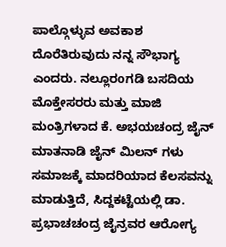ಪಾಲ್ಗೊಳ್ಳುವ ಅವಕಾಶ ದೊರೆತಿರುವುದು ನನ್ನ ಸೌಭಾಗ್ಯ ಎಂದರು. ನಲ್ಲೂರoಗಡಿ ಬಸದಿಯ ಮೊಕ್ತೇಸರರು ಮತ್ತು ಮಾಜಿ ಮಂತ್ರಿಗಳಾದ ಕೆ. ಅಭಯಚಂದ್ರ ಜೈನ್ ಮಾತನಾಡಿ ಜೈನ್ ಮಿಲನ್ ಗಳು ಸಮಾಜಕ್ಕೆ ಮಾದರಿಯಾದ ಕೆಲಸವನ್ನು ಮಾಡುತ್ತಿದೆ, ಸಿದ್ದಕಟ್ಟೆಯಲ್ಲಿ ಡಾ. ಪ್ರಭಾಚಚಂದ್ರ ಜೈನ್ರವರ ಆರೋಗ್ಯ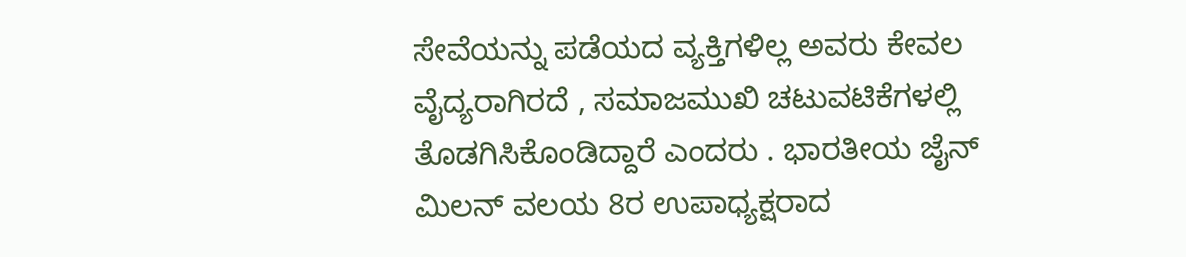ಸೇವೆಯನ್ನು ಪಡೆಯದ ವ್ಯಕ್ತಿಗಳಿಲ್ಲ ಅವರು ಕೇವಲ ವೈದ್ಯರಾಗಿರದೆ , ಸಮಾಜಮುಖಿ ಚಟುವಟಿಕೆಗಳಲ್ಲಿ ತೊಡಗಿಸಿಕೊಂಡಿದ್ದಾರೆ ಎಂದರು . ಭಾರತೀಯ ಜೈನ್ ಮಿಲನ್ ವಲಯ 8ರ ಉಪಾಧ್ಯಕ್ಷರಾದ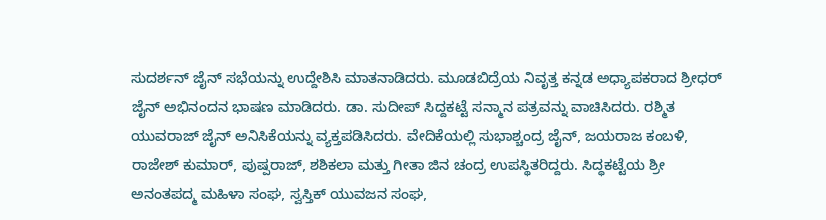ಸುದರ್ಶನ್ ಜೈನ್ ಸಭೆಯನ್ನು ಉದ್ದೇಶಿಸಿ ಮಾತನಾಡಿದರು. ಮೂಡಬಿದ್ರೆಯ ನಿವೃತ್ತ ಕನ್ನಡ ಅಧ್ಯಾಪಕರಾದ ಶ್ರೀಧರ್ ಜೈನ್ ಅಭಿನಂದನ ಭಾಷಣ ಮಾಡಿದರು. ಡಾ. ಸುದೀಪ್ ಸಿದ್ದಕಟ್ಟೆ ಸನ್ಮಾನ ಪತ್ರವನ್ನು ವಾಚಿಸಿದರು. ರಶ್ಮಿತ ಯುವರಾಜ್ ಜೈನ್ ಅನಿಸಿಕೆಯನ್ನು ವ್ಯಕ್ತಪಡಿಸಿದರು. ವೇದಿಕೆಯಲ್ಲಿ ಸುಭಾಶ್ಚಂದ್ರ ಜೈನ್, ಜಯರಾಜ ಕಂಬಳಿ, ರಾಜೇಶ್ ಕುಮಾರ್, ಪುಷ್ಪರಾಜ್, ಶಶಿಕಲಾ ಮತ್ತು ಗೀತಾ ಜಿನ ಚಂದ್ರ ಉಪಸ್ಥಿತರಿದ್ದರು. ಸಿದ್ಧಕಟ್ಟೆಯ ಶ್ರೀ ಅನಂತಪದ್ಮ ಮಹಿಳಾ ಸಂಘ, ಸ್ವಸ್ತಿಕ್ ಯುವಜನ ಸಂಘ,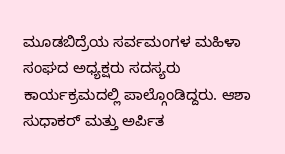ಮೂಡಬಿದ್ರೆಯ ಸರ್ವಮಂಗಳ ಮಹಿಳಾ ಸಂಘದ ಅಧ್ಯಕ್ಷರು ಸದಸ್ಯರು ಕಾರ್ಯಕ್ರಮದಲ್ಲಿ ಪಾಲ್ಗೊಂಡಿದ್ದರು. ಆಶಾ ಸುಧಾಕರ್ ಮತ್ತು ಅರ್ಪಿತ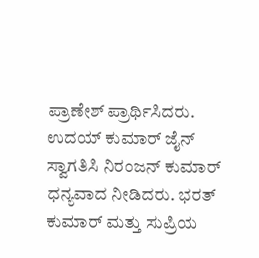ಪ್ರಾಣೇಶ್ ಪ್ರಾರ್ಥಿಸಿದರು. ಉದಯ್ ಕುಮಾರ್ ಜೈನ್ ಸ್ವಾಗತಿಸಿ ನಿರಂಜನ್ ಕುಮಾರ್ ಧನ್ಯವಾದ ನೀಡಿದರು. ಭರತ್ ಕುಮಾರ್ ಮತ್ತು ಸುಪ್ರಿಯ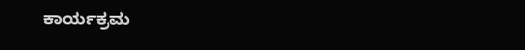ಕಾರ್ಯಕ್ರಮ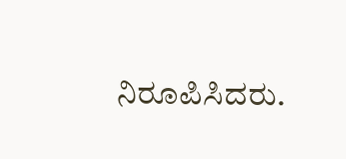ನಿರೂಪಿಸಿದರು.